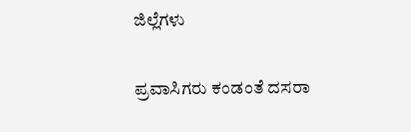ಜಿಲ್ಲೆಗಳು

ಪ್ರವಾಸಿಗರು ಕಂಡಂತೆ ದಸರಾ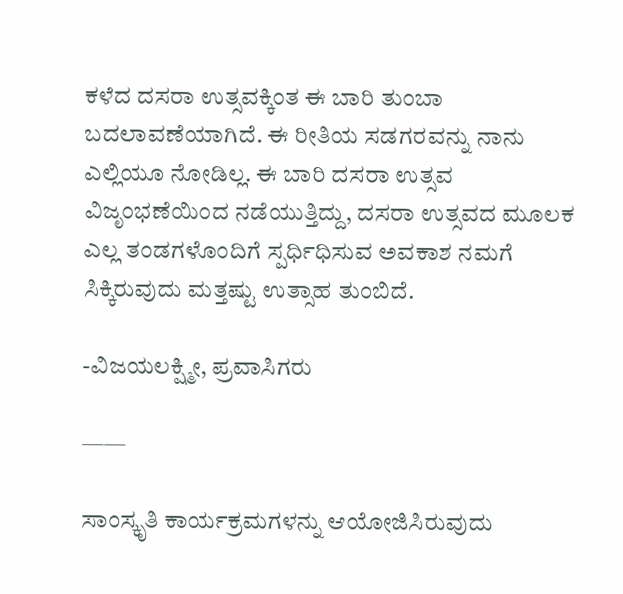ಕಳೆದ ದಸರಾ ಉತ್ಸವಕ್ಕಿಂತ ಈ ಬಾರಿ ತುಂಬಾ ಬದಲಾವಣೆಯಾಗಿದೆ. ಈ ರೀತಿಯ ಸಡಗರವನ್ನು ನಾನು ಎಲ್ಲಿಯೂ ನೋಡಿಲ್ಲ. ಈ ಬಾರಿ ದಸರಾ ಉತ್ಸವ ವಿಜೃಂಭಣೆಯಿಂದ ನಡೆಯುತ್ತಿದ್ದು, ದಸರಾ ಉತ್ಸವದ ಮೂಲಕ ಎಲ್ಲ ತಂಡಗಳೊಂದಿಗೆ ಸ್ಪರ್ಧಿಧಿಸುವ ಅವಕಾಶ ನಮಗೆ ಸಿಕ್ಕಿರುವುದು ಮತ್ತಷ್ಟು ಉತ್ಸಾಹ ತುಂಬಿದೆ.

-ವಿಜಯಲಕ್ಷ್ಮೀ, ಪ್ರವಾಸಿಗರು

——

ಸಾಂಸ್ಕೃತಿ ಕಾರ್ಯಕ್ರಮಗಳನ್ನು ಆಯೋಜಿಸಿರುವುದು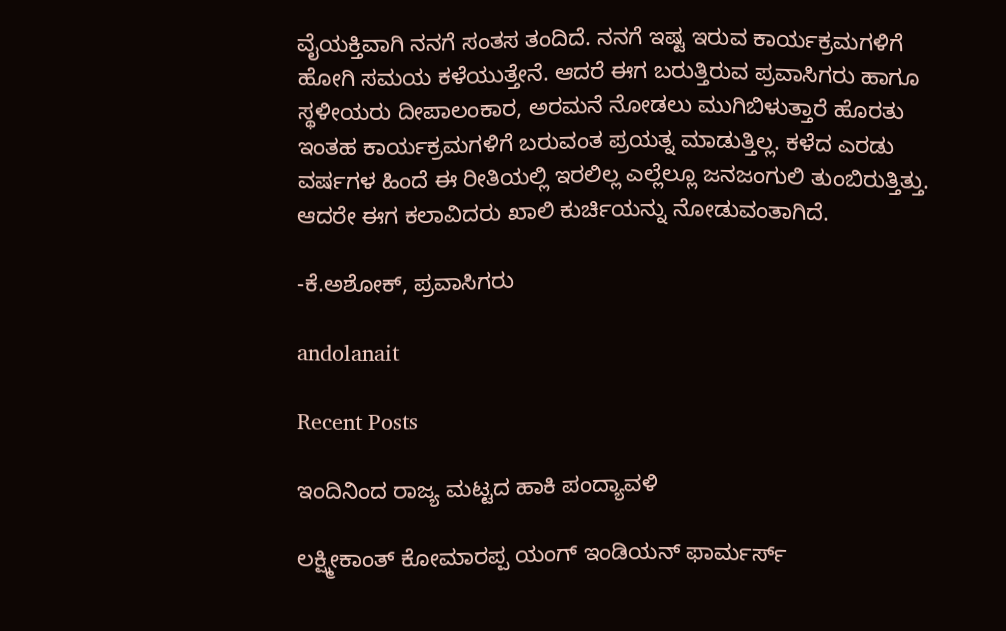ವೈಯಕ್ತಿವಾಗಿ ನನಗೆ ಸಂತಸ ತಂದಿದೆ. ನನಗೆ ಇಷ್ಟ ಇರುವ ಕಾರ್ಯಕ್ರಮಗಳಿಗೆ ಹೋಗಿ ಸಮಯ ಕಳೆಯುತ್ತೇನೆ. ಆದರೆ ಈಗ ಬರುತ್ತಿರುವ ಪ್ರವಾಸಿಗರು ಹಾಗೂ ಸ್ಥಳೀಯರು ದೀಪಾಲಂಕಾರ, ಅರಮನೆ ನೋಡಲು ಮುಗಿಬಿಳುತ್ತಾರೆ ಹೊರತು ಇಂತಹ ಕಾರ್ಯಕ್ರಮಗಳಿಗೆ ಬರುವಂತ ಪ್ರಯತ್ನ ಮಾಡುತ್ತಿಲ್ಲ. ಕಳೆದ ಎರಡು ವರ್ಷಗಳ ಹಿಂದೆ ಈ ರೀತಿಯಲ್ಲಿ ಇರಲಿಲ್ಲ ಎಲ್ಲೆಲ್ಲೂ ಜನಜಂಗುಲಿ ತುಂಬಿರುತ್ತಿತ್ತು. ಆದರೇ ಈಗ ಕಲಾವಿದರು ಖಾಲಿ ಕುರ್ಚಿಯನ್ನು ನೋಡುವಂತಾಗಿದೆ.

-ಕೆ.ಅಶೋಕ್, ಪ್ರವಾಸಿಗರು

andolanait

Recent Posts

ಇಂದಿನಿಂದ ರಾಜ್ಯ ಮಟ್ಟದ ಹಾಕಿ ಪಂದ್ಯಾವಳಿ

ಲಕ್ಷ್ಮೀಕಾಂತ್ ಕೋಮಾರಪ್ಪ ಯಂಗ್ ಇಂಡಿಯನ್ ಫಾರ್ಮರ್ಸ್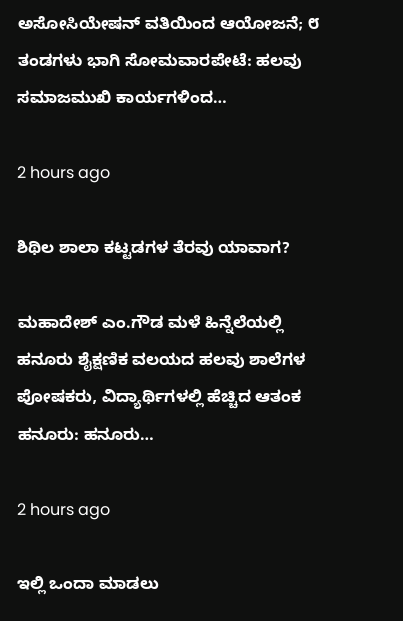ಅಸೋಸಿಯೇಷನ್ ವತಿಯಿಂದ ಆಯೋಜನೆ; ೮ ತಂಡಗಳು ಭಾಗಿ ಸೋಮವಾರಪೇಟೆ: ಹಲವು ಸಮಾಜಮುಖಿ ಕಾರ್ಯಗಳಿಂದ…

2 hours ago

ಶಿಥಿಲ ಶಾಲಾ ಕಟ್ಟಡಗಳ ತೆರವು ಯಾವಾಗ?

ಮಹಾದೇಶ್ ಎಂ.ಗೌಡ ಮಳೆ ಹಿನ್ನೆಲೆಯಲ್ಲಿ ಹನೂರು ಶೈಕ್ಷಣಿಕ ವಲಯದ ಹಲವು ಶಾಲೆಗಳ ಪೋಷಕರು, ವಿದ್ಯಾರ್ಥಿಗಳಲ್ಲಿ ಹೆಚ್ಚಿದ ಆತಂಕ  ಹನೂರು: ಹನೂರು…

2 hours ago

ಇಲ್ಲಿ ಒಂದಾ ಮಾಡಲು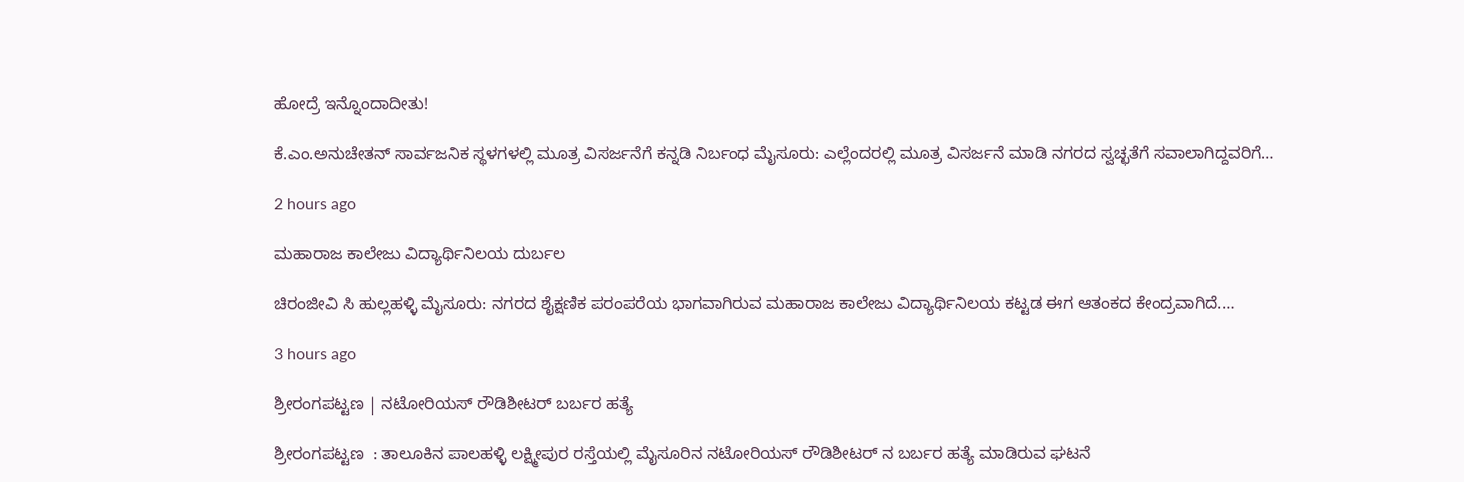ಹೋದ್ರೆ ಇನ್ನೊಂದಾದೀತು!

ಕೆ.ಎಂ.ಅನುಚೇತನ್ ಸಾರ್ವಜನಿಕ ಸ್ಥಳಗಳಲ್ಲಿ ಮೂತ್ರ ವಿಸರ್ಜನೆಗೆ ಕನ್ನಡಿ ನಿರ್ಬಂಧ ಮೈಸೂರು: ಎಲ್ಲೆಂದರಲ್ಲಿ ಮೂತ್ರ ವಿಸರ್ಜನೆ ಮಾಡಿ ನಗರದ ಸ್ವಚ್ಛತೆಗೆ ಸವಾಲಾಗಿದ್ದವರಿಗೆ…

2 hours ago

ಮಹಾರಾಜ ಕಾಲೇಜು ವಿದ್ಯಾರ್ಥಿನಿಲಯ ದುರ್ಬಲ

ಚಿರಂಜೀವಿ ಸಿ ಹುಲ್ಲಹಳ್ಳಿ ಮೈಸೂರು: ನಗರದ ಶೈಕ್ಷಣಿಕ ಪರಂಪರೆಯ ಭಾಗವಾಗಿರುವ ಮಹಾರಾಜ ಕಾಲೇಜು ವಿದ್ಯಾರ್ಥಿನಿಲಯ ಕಟ್ಟಡ ಈಗ ಆತಂಕದ ಕೇಂದ್ರವಾಗಿದೆ.…

3 hours ago

ಶ್ರೀರಂಗಪಟ್ಟಣ | ನಟೋರಿಯಸ್ ರೌಡಿಶೀಟರ್‌ ಬರ್ಬರ ಹತ್ಯೆ

ಶ್ರೀರಂಗಪಟ್ಟಣ  : ತಾಲೂಕಿನ ಪಾಲಹಳ್ಳಿ ಲಕ್ಷ್ಮೀಪುರ ರಸ್ತೆಯಲ್ಲಿ ಮೈಸೂರಿನ ನಟೋರಿಯಸ್ ರೌಡಿಶೀಟರ್ ನ ಬರ್ಬರ ಹತ್ಯೆ ಮಾಡಿರುವ ಘಟನೆ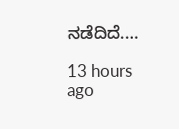ನಡೆದಿದೆ.…

13 hours ago